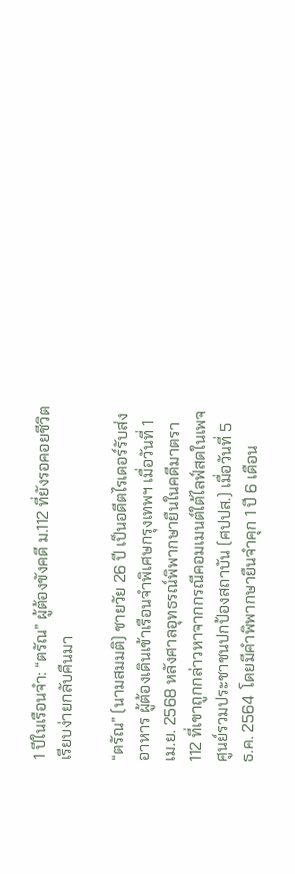1 ปีในเรือนจำ: “ตรัณ” ผู้ต้องขังคดี ม.112 ที่ยังรอคอยชีวิตเรียบง่ายกลับคืนมา

“ตรัณ” (นามสมมติ) ชายวัย 26 ปี เป็นอดีตไรเดอร์รับส่งอาหาร ผู้ต้องเดินเข้าเรือนจำพิเศษกรุงเทพฯ เมื่อวันที่ 1 เม.ย. 2568 หลังศาลอุทธรณ์พิพากษายืนในคดีมาตรา 112 ที่เขาถูกกล่าวหาจากกรณีคอมเมนต์ใต้ไลฟ์สดในเพจศูนย์รวมประชาชนปกป้องสถาบัน (ศปปส.) เมื่อวันที่ 5 ธ.ค. 2564  โดยมีคำพิพากษายืนจำคุก 1 ปี 6 เดือน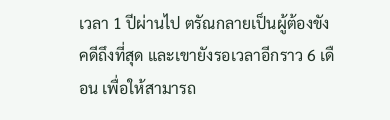เวลา 1 ปีผ่านไป ตรัณกลายเป็นผู้ต้องขังคดีถึงที่สุด และเขายังรอเวลาอีกราว 6 เดือน เพื่อให้สามารถ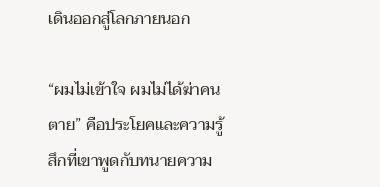เดินออกสู่โลกภายนอก

“ผมไม่เข้าใจ ผมไม่ได้ฆ่าคนตาย” คือประโยคและความรู้สึกที่เขาพูดกับทนายความ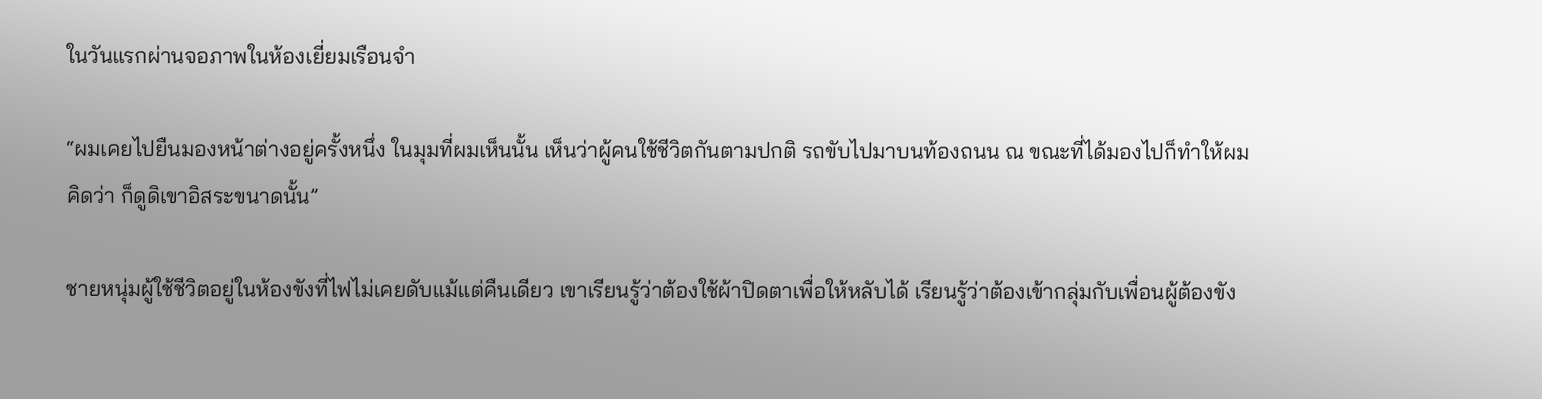ในวันแรกผ่านจอภาพในห้องเยี่ยมเรือนจำ

“ผมเคยไปยืนมองหน้าต่างอยู่ครั้งหนึ่ง ในมุมที่ผมเห็นนั้น เห็นว่าผู้คนใช้ชีวิตกันตามปกติ รถขับไปมาบนท้องถนน ณ ขณะที่ได้มองไปก็ทำให้ผมคิดว่า ก็ดูดิเขาอิสระขนาดนั้น”

ชายหนุ่มผู้ใช้ชีวิตอยู่ในห้องขังที่ไฟไม่เคยดับแม้แต่คืนเดียว เขาเรียนรู้ว่าต้องใช้ผ้าปิดตาเพื่อให้หลับได้ เรียนรู้ว่าต้องเข้ากลุ่มกับเพื่อนผู้ต้องขัง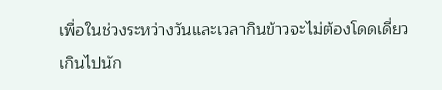เพื่อในช่วงระหว่างวันและเวลากินข้าวจะไม่ต้องโดดเดี่ยวเกินไปนัก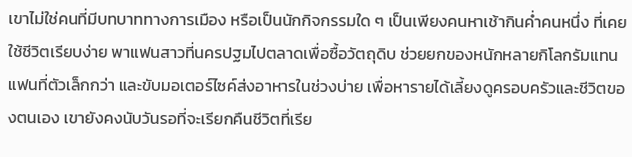เขาไม่ใช่คนที่มีบทบาททางการเมือง หรือเป็นนักกิจกรรมใด ๆ เป็นเพียงคนหาเช้ากินค่ำคนหนึ่ง ที่เคยใช้ชีวิตเรียบง่าย พาแฟนสาวที่นครปฐมไปตลาดเพื่อซื้อวัตถุดิบ ช่วยยกของหนักหลายกิโลกรัมแทนแฟนที่ตัวเล็กกว่า และขับมอเตอร์ไซค์ส่งอาหารในช่วงบ่าย เพื่อหารายได้เลี้ยงดูครอบครัวและชีวิตของตนเอง เขายังคงนับวันรอที่จะเรียกคืนชีวิตที่เรีย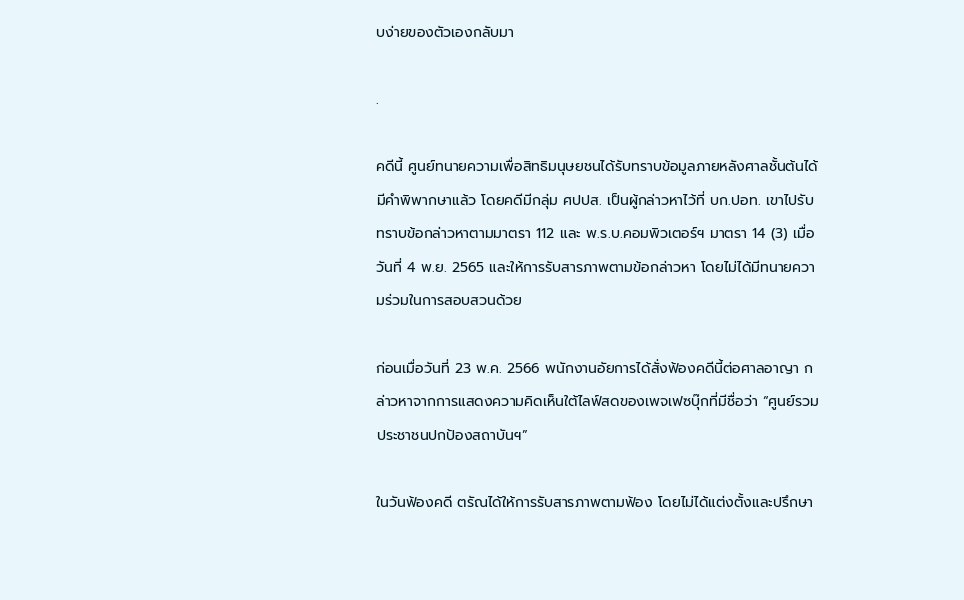บง่ายของตัวเองกลับมา

.

คดีนี้ ศูนย์ทนายความเพื่อสิทธิมนุษยชนได้รับทราบข้อมูลภายหลังศาลชั้นต้นได้มีคำพิพากษาแล้ว โดยคดีมีกลุ่ม ศปปส. เป็นผู้กล่าวหาไว้ที่ บก.ปอท. เขาไปรับทราบข้อกล่าวหาตามมาตรา 112 และ พ.ร.บ.คอมพิวเตอร์ฯ มาตรา 14 (3) เมื่อวันที่ 4 พ.ย. 2565 และให้การรับสารภาพตามข้อกล่าวหา โดยไม่ได้มีทนายความร่วมในการสอบสวนด้วย

ก่อนเมื่อวันที่ 23 พ.ค. 2566 พนักงานอัยการได้สั่งฟ้องคดีนี้ต่อศาลอาญา กล่าวหาจากการแสดงความคิดเห็นใต้ไลฟ์สดของเพจเฟซบุ๊กที่มีชื่อว่า “ศูนย์รวมประชาชนปกป้องสถาบันฯ”

ในวันฟ้องคดี ตรัณได้ให้การรับสารภาพตามฟ้อง โดยไม่ได้แต่งตั้งและปรึกษา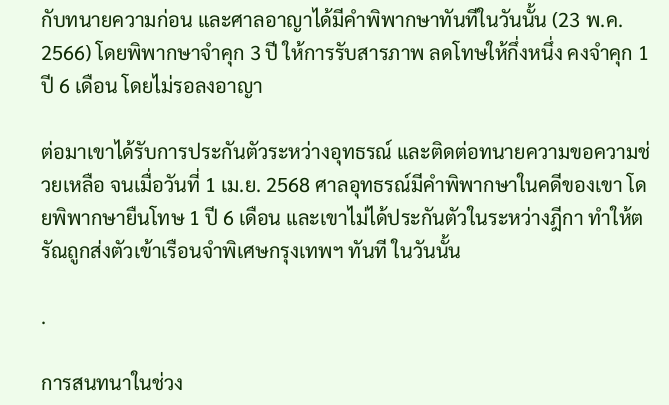กับทนายความก่อน และศาลอาญาได้มีคำพิพากษาทันทีในวันนั้น (23 พ.ค. 2566) โดยพิพากษาจำคุก 3 ปี ให้การรับสารภาพ ลดโทษให้กึ่งหนึ่ง คงจำคุก 1 ปี 6 เดือน โดยไม่รอลงอาญา

ต่อมาเขาได้รับการประกันตัวระหว่างอุทธรณ์ และติดต่อทนายความขอความช่วยเหลือ จนเมื่อวันที่ 1 เม.ย. 2568 ศาลอุทธรณ์มีคำพิพากษาในคดีของเขา โดยพิพากษายืนโทษ 1 ปี 6 เดือน และเขาไม่ได้ประกันตัวในระหว่างฎีกา ทำให้ตรัณถูกส่งตัวเข้าเรือนจำพิเศษกรุงเทพฯ ทันที ในวันนั้น

.

การสนทนาในช่วง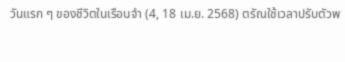วันแรก ๆ ของชีวิตในเรือนจำ (4, 18 เม.ย. 2568) ตรัณใช้เวลาปรับตัวพ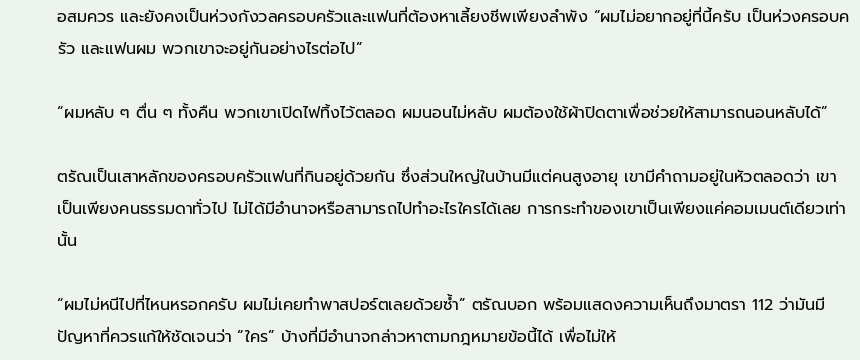อสมควร และยังคงเป็นห่วงกังวลครอบครัวและแฟนที่ต้องหาเลี้ยงชีพเพียงลำพัง “ผมไม่อยากอยู่ที่นี้ครับ เป็นห่วงครอบครัว และแฟนผม พวกเขาจะอยู่กันอย่างไรต่อไป”

“ผมหลับ ๆ ตื่น ๆ ทั้งคืน พวกเขาเปิดไฟทิ้งไว้ตลอด ผมนอนไม่หลับ ผมต้องใช้ผ้าปิดตาเพื่อช่วยให้สามารถนอนหลับได้”

ตรัณเป็นเสาหลักของครอบครัวแฟนที่กินอยู่ด้วยกัน ซึ่งส่วนใหญ่ในบ้านมีแต่คนสูงอายุ เขามีคำถามอยู่ในหัวตลอดว่า เขาเป็นเพียงคนธรรมดาทั่วไป ไม่ได้มีอำนาจหรือสามารถไปทำอะไรใครได้เลย การกระทำของเขาเป็นเพียงแค่คอมเมนต์เดียวเท่านั้น

“ผมไม่หนีไปที่ไหนหรอกครับ ผมไม่เคยทำพาสปอร์ตเลยด้วยซ้ำ” ตรัณบอก พร้อมแสดงความเห็นถึงมาตรา 112 ว่ามันมีปัญหาที่ควรแก้ให้ชัดเจนว่า “ใคร” บ้างที่มีอำนาจกล่าวหาตามกฎหมายข้อนี้ได้ เพื่อไม่ให้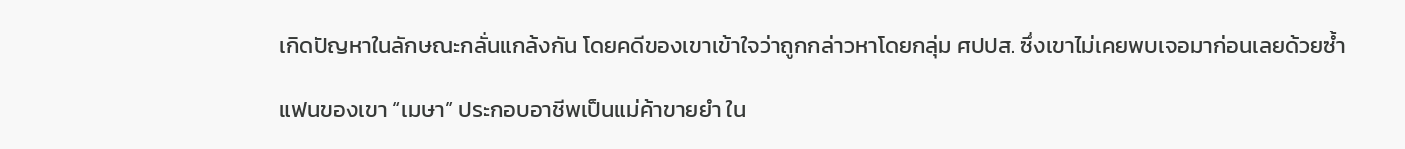เกิดปัญหาในลักษณะกลั่นแกล้งกัน โดยคดีของเขาเข้าใจว่าถูกกล่าวหาโดยกลุ่ม ศปปส. ซึ่งเขาไม่เคยพบเจอมาก่อนเลยด้วยซ้ำ

แฟนของเขา “เมษา” ประกอบอาชีพเป็นแม่ค้าขายยำ ใน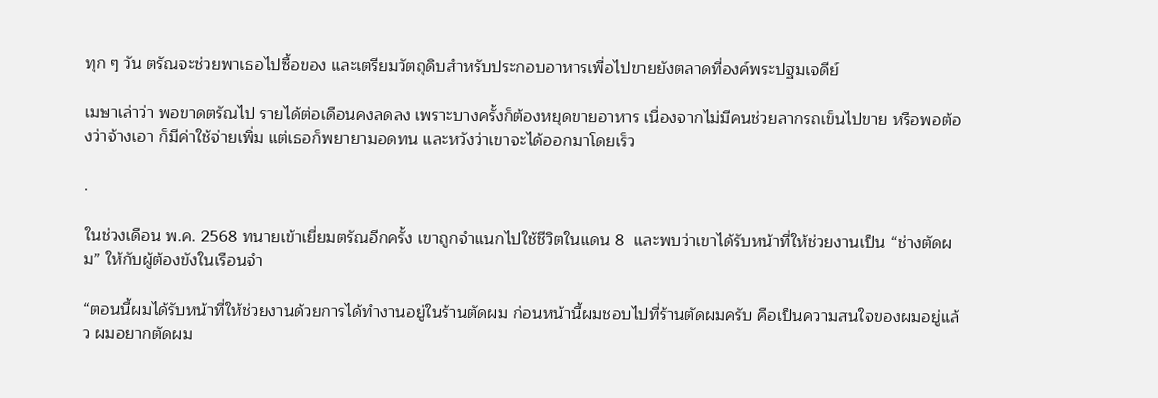ทุก ๆ วัน ตรัณจะช่วยพาเธอไปซื้อของ และเตรียมวัตถุดิบสำหรับประกอบอาหารเพื่อไปขายยังตลาดที่องค์พระปฐมเจดีย์

เมษาเล่าว่า พอขาดตรัณไป รายได้ต่อเดือนคงลดลง เพราะบางครั้งก็ต้องหยุดขายอาหาร เนื่องจากไม่มีคนช่วยลากรถเข็นไปขาย หรือพอต้องว่าจ้างเอา ก็มีค่าใช้จ่ายเพิ่ม แต่เธอก็พยายามอดทน และหวังว่าเขาจะได้ออกมาโดยเร็ว

.

ในช่วงเดือน พ.ค. 2568 ทนายเข้าเยี่ยมตรัณอีกครั้ง เขาถูกจำแนกไปใช้ชีวิตในแดน 8  และพบว่าเขาได้รับหน้าที่ให้ช่วยงานเป็น “ช่างตัดผม” ให้กับผู้ต้องขังในเรือนจำ

“ตอนนี้ผมได้รับหน้าที่ให้ช่วยงานด้วยการได้ทำงานอยู่ในร้านตัดผม ก่อนหน้านี้ผมชอบไปที่ร้านตัดผมครับ คือเป็นความสนใจของผมอยู่แล้ว ผมอยากตัดผม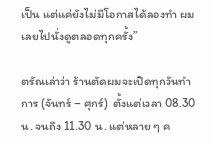เป็น แต่แค่ยังไม่มีโอกาสได้ลองทำ ผมเลยไปนั่งดูตลอดทุกครั้ง”

ตรัณเล่าว่า ร้านตัดผมจะเปิดทุกวันทำการ (จันทร์ – ศุกร์)  ตั้งแต่เวลา 08.30 น. จนถึง 11.30 น. แต่หลาย ๆ ค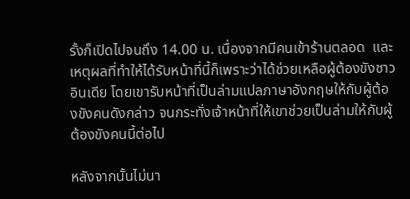รั้งก็เปิดไปจนถึง 14.00 น. เนื่องจากมีคนเข้าร้านตลอด  และเหตุผลที่ทำให้ได้รับหน้าที่นี้ก็เพราะว่าได้ช่วยเหลือผู้ต้องขังชาวอินเดีย โดยเขารับหน้าที่เป็นล่ามแปลภาษาอังกฤษให้กับผู้ต้องขังคนดังกล่าว จนกระทั่งเจ้าหน้าที่ให้เขาช่วยเป็นล่ามให้กับผู้ต้องขังคนนี้ต่อไป

หลังจากนั้นไม่นา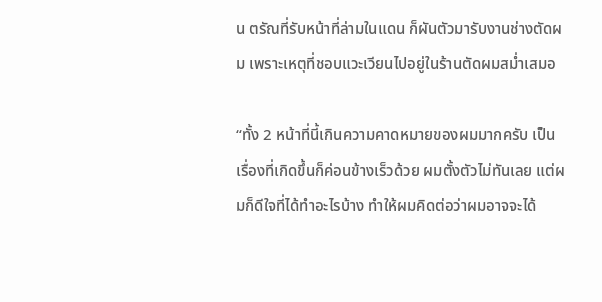น ตรัณที่รับหน้าที่ล่ามในแดน ก็ผันตัวมารับงานช่างตัดผม เพราะเหตุที่ชอบแวะเวียนไปอยู่ในร้านตัดผมสม่ำเสมอ

“ทั้ง 2 หน้าที่นี้เกินความคาดหมายของผมมากครับ เป็นเรื่องที่เกิดขึ้นก็ค่อนข้างเร็วด้วย ผมตั้งตัวไม่ทันเลย แต่ผมก็ดีใจที่ได้ทำอะไรบ้าง ทำให้ผมคิดต่อว่าผมอาจจะได้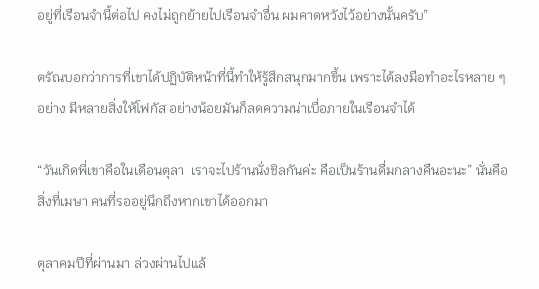อยู่ที่เรือนจำนี้ต่อไป คงไม่ถูกย้ายไปเรือนจำอื่น ผมคาดหวังไว้อย่างนั้นครับ”

ตรัณบอกว่าการที่เขาได้ปฏิบัติหน้าที่นี้ทำให้รู้สึกสนุกมากขึ้น เพราะได้ลงมือทำอะไรหลาย ๆ อย่าง มีหลายสิ่งให้โฟกัส อย่างน้อยมันก็ลดความน่าเบื่อภายในเรือนจำได้

“วันเกิดพี่เขาคือในเดือนตุลา  เราจะไปร้านนั่งชิลกันค่ะ คือเป็นร้านดื่มกลางคืนอะนะ” นั่นคือสิ่งที่เมษา คนที่รออยู่นึกถึงหากเขาได้ออกมา

ตุลาคมปีที่ผ่านมา ล่วงผ่านไปแล้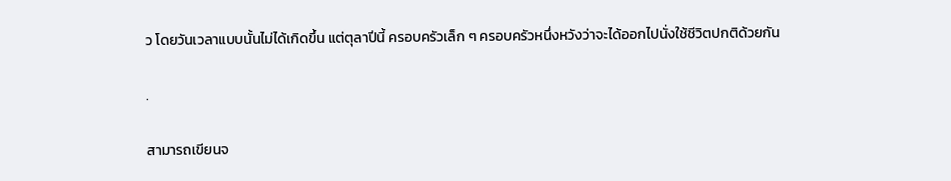ว โดยวันเวลาแบบนั้นไม่ได้เกิดขึ้น แต่ตุลาปีนี้ ครอบครัวเล็ก ๆ ครอบครัวหนึ่งหวังว่าจะได้ออกไปนั่งใช้ชีวิตปกติด้วยกัน

.

สามารถเขียนจ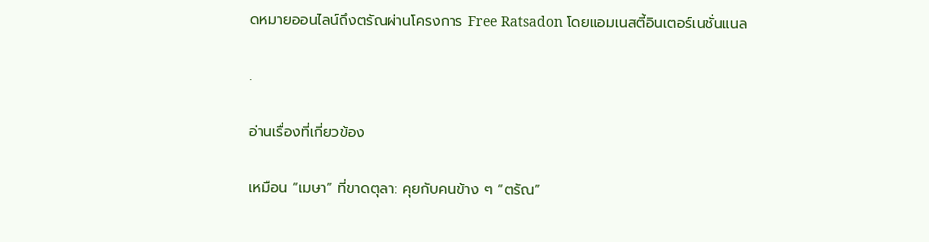ดหมายออนไลน์ถึงตรัณผ่านโครงการ Free Ratsadon โดยแอมเนสตี้อินเตอร์เนชั่นแนล

.

อ่านเรื่องที่เกี่ยวข้อง

เหมือน “เมษา” ที่ขาดตุลา: คุยกับคนข้าง ๆ “ตรัณ”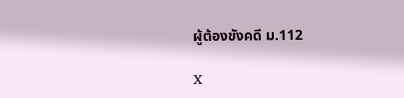ผู้ต้องขังคดี ม.112

X